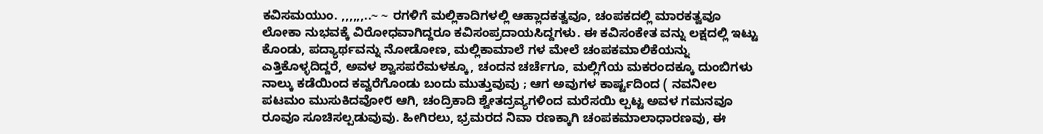ಕವಿಸಮಯುಂ. ,,,,,,..~ ~ ರಗಳಿಗೆ ಮಲ್ಲಿಕಾದಿಗಳಲ್ಲಿ ಆಹ್ಲಾದಕತ್ವವೂ, ಚಂಪಕದಲ್ಲಿ ಮಾರಕತ್ವವೂ ಲೋಕಾ ನುಭವಕ್ಕೆ ವಿರೋಧವಾಗಿದ್ದರೂ ಕವಿಸಂಪ್ರದಾಯಸಿದ್ದಗಳು. ಈ ಕವಿಸಂಕೇತ ವನ್ನು ಲಕ್ಷದಲ್ಲಿ ಇಟ್ಟು ಕೊಂಡು, ಪದ್ಯಾರ್ಥವನ್ನು ನೋಡೋಣ, ಮಲ್ಲಿಕಾಮಾಲೆ ಗಳ ಮೇಲೆ ಚಂಪಕಮಾಲಿಕೆಯನ್ನು ಎತ್ತಿಕೊಳ್ಳದಿದ್ದರೆ, ಅವಳ ಶ್ವಾಸಪರೆಮಳಕ್ಕೂ, ಚಂದನ ಚರ್ಚೆಗೂ, ಮಲ್ಲಿಗೆಯ ಮಕರಂದಕ್ಕೂ ದುಂಬಿಗಳು ನಾಲ್ಕು ಕಡೆಯಿಂದ ಕವ್ವರೆಗೊಂಡು ಬಂದು ಮುತ್ತುವುವು ; ಆಗ ಅವುಗಳ ಕಾರ್ಷ್ಟದಿಂದ ( ನವನೀಲ ಪಟಮಂ ಮುಸುಕಿದವೋ೮ ಆಗಿ, ಚಂದ್ರಿಕಾದಿ ಶ್ವೇತದ್ರವ್ಯಗಳಿಂದ ಮರೆಸಯಿ ಲ್ಪಟ್ಟ ಅವಳ ಗಮನವೂ ರೂವೂ ಸೂಚಿಸಲ್ಪಡುವುವು. ಹೀಗಿರಲು, ಭ್ರಮರದ ನಿವಾ ರಣಕ್ಕಾಗಿ ಚಂಪಕಮಾಲಾಧಾರಣವು, ಈ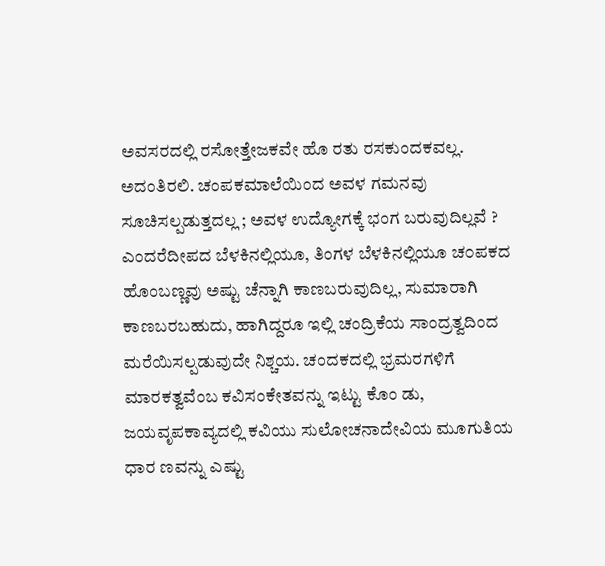ಅವಸರದಲ್ಲಿ ರಸೋತ್ತೇಜಕವೇ ಹೊ ರತು ರಸಕುಂದಕವಲ್ಲ. ಅದಂತಿರಲಿ. ಚಂಪಕಮಾಲೆಯಿಂದ ಅವಳ ಗಮನವು ಸೂಚಿಸಲ್ಪಡುತ್ತದಲ್ಲ ; ಅವಳ ಉದ್ಯೋಗಕ್ಕೆ ಭಂಗ ಬರುವುದಿಲ್ಲವೆ ? ಎಂದರೆದೀಪದ ಬೆಳಕಿನಲ್ಲಿಯೂ, ತಿಂಗಳ ಬೆಳಕಿನಲ್ಲಿಯೂ ಚ೦ಪಕದ ಹೊಂಬಣ್ಣವು ಅಷ್ಟು ಚೆನ್ನಾಗಿ ಕಾಣಬರುವುದಿಲ್ಲ, ಸುಮಾರಾಗಿ ಕಾಣಬರಬಹುದು, ಹಾಗಿದ್ದರೂ ಇಲ್ಲಿ ಚಂದ್ರಿಕೆಯ ಸಾಂದ್ರತ್ವದಿಂದ ಮರೆಯಿಸಲ್ಪಡುವುದೇ ನಿಶ್ಚಯ. ಚಂದಕದಲ್ಲಿ ಭ್ರಮರಗಳಿಗೆ ಮಾರಕತ್ವವೆಂಬ ಕವಿಸಂಕೇತವನ್ನು ಇಟ್ಟು ಕೊಂ ಡು, ಜಯವೃಪಕಾವ್ಯದಲ್ಲಿ ಕವಿಯು ಸುಲೋಚನಾದೇವಿಯ ಮೂಗುತಿಯ ಧಾರ ಣವನ್ನು ಎಷ್ಟು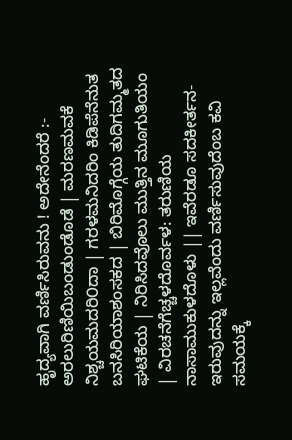ಹೃದ್ಯವಾಗಿ ವರ್ಣಿಸಿರುವನು ! ಅದೇನೆಂದರೆ :- ಅರಲುರಿಣಿಯಿಬಂಡುಂಡೊಡೆ | ಮರಣಮವಕೆ ನಿಶ್ಚಯಮದರಿ೦ದಾ | ಗರಳಮನಿದರಿಂ ಕಿಡಿಪೆನೆನುತ ಬನಸಿರಿಯಾಶಂಸಕದ | ಬಿರಿಮೊಗ್ಗೆಯ ತುದಿಗಮ್ಮತದ ಘಟಿಕೆಯ | ನಿರಿಸಿದವೊಲು ಮುತ್ತಿನ ಮೂಗುತಿಯಂ | ವಿರಚನೆಗೆಚ್ಚಳದೊರ್ವಳ: ತರುಣಿಯ ನಾಸಾಮುಕುಳದೊಳು || ಇವೆರಡೂ ಸದಕೀರ್ತನ-ಇರುವುದನ್ನು ಇಲ್ಲವೆಂದು ವರ್ಣಿಸುವುದೆಂಬ ಕವಿ ಸಮಯಕ್ಕೆ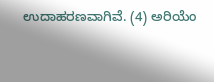ಉದಾಹರಣವಾಗಿವೆ. (4) ಅರಿಯೆಂ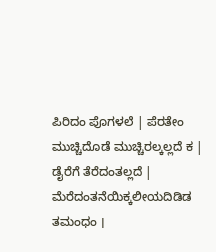ಪಿರಿದಂ ಪೊಗಳಲೆ | ಪೆರತೇಂ ಮುಚ್ಚಿದೊಡೆ ಮುಚ್ಚಿರಲ್ಕಲ್ಲದೆ ಕ | ಡೈರೆಗೆ ತೆರೆದಂತಲ್ಲದೆ | ಮೆರೆದಂತನೆಯಿಕ್ಕಲೀಯದಿಡಿಡ ತಮಂಧಂ ।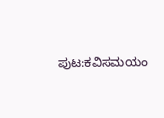ಪುಟ:ಕವಿಸಮಯಂ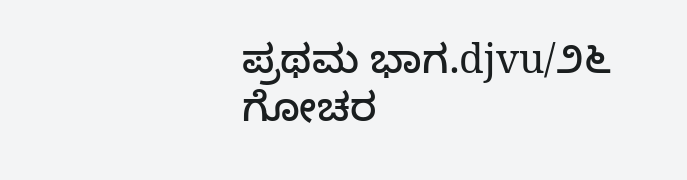ಪ್ರಥಮ ಭಾಗ.djvu/೨೬
ಗೋಚರ